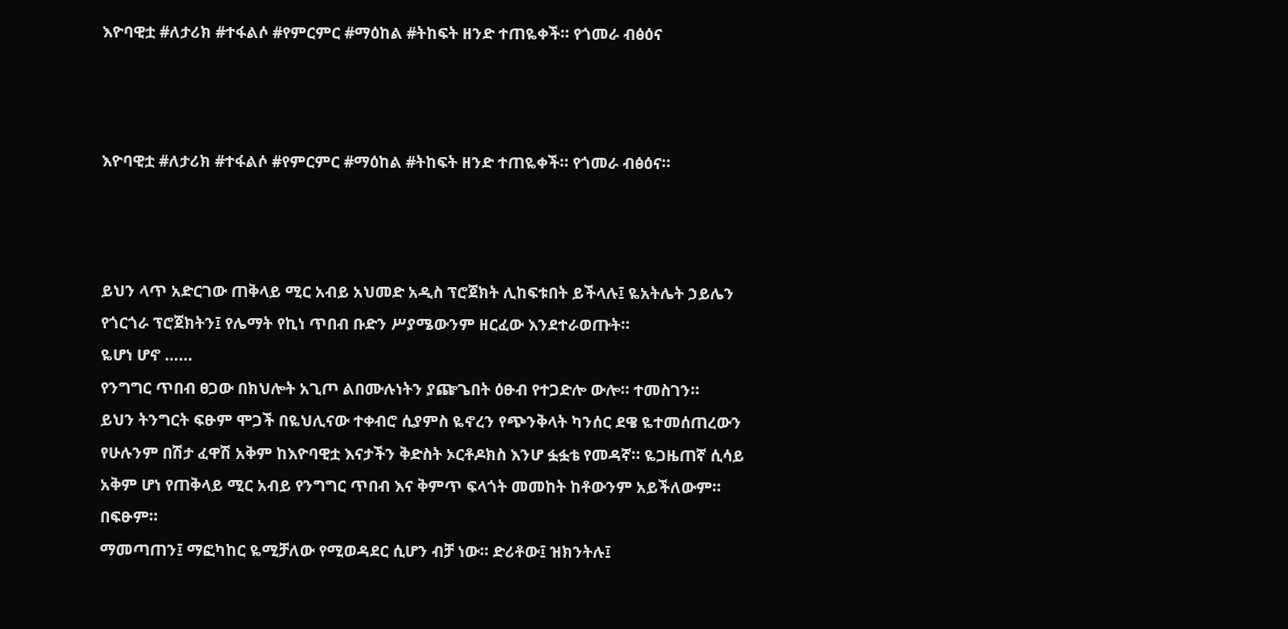እዮባዊቷ #ለታሪክ #ተፋልሶ #የምርምር #ማዕከል #ትከፍት ዘንድ ተጠዬቀች። የጎመራ ብፅዕና



እዮባዊቷ #ለታሪክ #ተፋልሶ #የምርምር #ማዕከል #ትከፍት ዘንድ ተጠዬቀች። የጎመራ ብፅዕና።



ይህን ላጥ አድርገው ጠቅላይ ሚር አብይ አህመድ አዲስ ፕሮጀክት ሊከፍቱበት ይችላሉ፤ ዬአትሌት ኃይሌን የጎርጎራ ፕሮጀክትን፤ የሌማት የኪነ ጥበብ ቡድን ሥያሜውንም ዘርፈው እንደተራወጡት።
ዬሆነ ሆኖ ……
የንግግር ጥበብ ፀጋው በክህሎት አጊጦ ልበሙሉነትን ያጬጌበት ዕፁብ የተጋድሎ ውሎ። ተመስገን።
ይህን ትንግርት ፍፁም ሞጋች በዬህሊናው ተቀብሮ ሲያምስ ዬኖረን የጭንቅላት ካንሰር ደዌ ዬተመሰጠረውን የሁሉንም በሽታ ፈዋሽ አቅም ከእዮባዊቷ እናታችን ቅድስት ኦርቶዶክስ እንሆ ፏፏቴ የመዳኛ። ዬጋዜጠኛ ሲሳይ አቅም ሆነ የጠቅላይ ሚር አብይ የንግግር ጥበብ እና ቅምጥ ፍላጎት መመከት ከቶውንም አይችለውም። በፍፁም።
ማመጣጠን፤ ማፎካከር ዬሚቻለው የሚወዳደር ሲሆን ብቻ ነው። ድሪቶው፤ ዝክንትሉ፤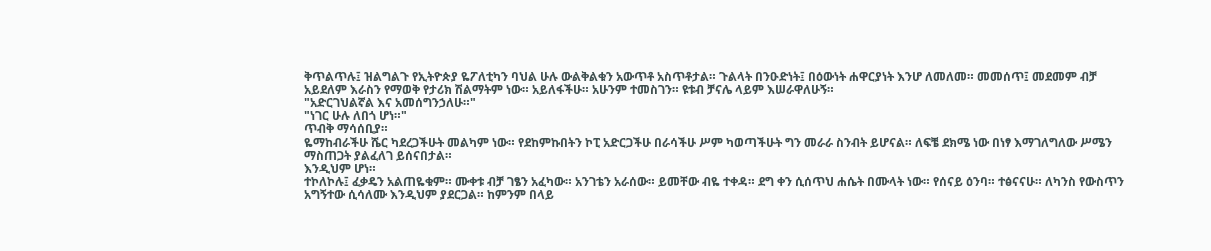ቅጥልጥሉ፤ ዝልግልጉ የኢትዮጵያ ዬፖለቲካን ባህል ሁሉ ውልቅልቁን አውጥቶ አስጥቶታል። ጉልላት በንዑድነት፤ በዕውነት ሐዋርያነት እንሆ ለመለመ። መመሰጥ፤ መደመም ብቻ አይደለም እራስን የማወቅ የታሪክ ሽልማትም ነው። አይለፋችሁ። አሁንም ተመስገን። ዩቱብ ቻናሌ ላይም እሠራዋለሁኝ።
"አድርገህልኛል እና አመሰግንኃለሁ።"
"ነገር ሁሉ ለበጎ ሆነ።"
ጥብቅ ማሳሰቢያ።
ዬማከብራችሁ ሼር ካደረጋችሁት መልካም ነው። የደከምኩበትን ኮፒ አድርጋችሁ በራሳችሁ ሥም ካወጣችሁት ግን መራራ ስንብት ይሆናል። ለፍቼ ደክሜ ነው በነፃ እማገለግለው ሥሜን ማስጠጋት ያልፈለገ ይሰናበታል።
እንዲህም ሆነ።
ተኮለኮሉ፤ ፈቃዴን አልጠዬቁም። ሙቀቱ ብቻ ገፄን አፈካው። አንገቴን አራሰው። ይመቸው ብዬ ተቀዳ። ደግ ቀን ሲሰጥህ ሐሴት በሙላት ነው። የሰናይ ዕንባ። ተፅናናሁ። ለካንስ የውስጥን አግኝተው ሲሳለሙ እንዲህም ያደርጋል። ከምንም በላይ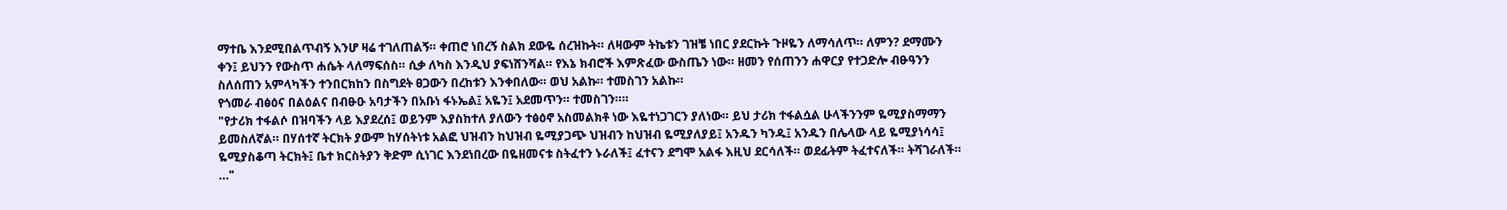ማተቤ እንደሚበልጥብኝ እንሆ ዛሬ ተገለጠልኝ። ቀጠሮ ነበረኝ ስልክ ደውዬ ሰረዝኩት። ለዛውም ትኬቱን ገዝቼ ነበር ያደርኩት ጉዞዬን ለማሳለጥ። ለምን? ደማሙን ቀን፤ ይህንን የውስጥ ሐሴት ላለማፍሰስ። ሲቃ ለካስ እንዲህ ያፍነሸንሻል። የእኔ ክብሮች እምጽፈው ውስጤን ነው። ዘመን የሰጠንን ሐዋርያ የተጋድሎ ብፁዓንን ስለሰጠን አምላካችን ተንበርክከን በስግደት ፀጋውን በረከቱን እንቀበለው። ወህ አልኩ። ተመስገን አልኩ።
የጎመራ ብፅዕና በልዕልና በብፁዑ አባታችን በአቡነ ፋኑኤል፤ አዬን፤ አደመጥን። ተመስገን።።
"የታሪክ ተፋልሶ በዝባችን ላይ እያደረሰ፤ ወይንም እያስከተለ ያለውን ተፅዕኖ አስመልክቶ ነው እዬተነጋገርን ያለነው። ይህ ታሪክ ተፋልሷል ሁላችንንም ዬሚያስማማን ይመስለኛል። በሃሰተኛ ትርክት ያውም ከሃሰትነቱ አልፎ ህዝብን ከህዝብ ዬሚያጋጭ ህዝብን ከህዝብ ዬሚያለያይ፤ አንዱን ካንዱ፤ አንዱን በሌላው ላይ ዬሚያነሳሳ፤ ዬሚያስቆጣ ትርክት፤ ቤተ ክርስትያን ቅድም ሲነገር እንደነበረው በዬዘመናቱ ስትፈተን ኑራለች፤ ፈተናን ደግሞ አልፋ እዚህ ደርሳለች። ወደፊትም ትፈተናለች። ትሻገራለች። …"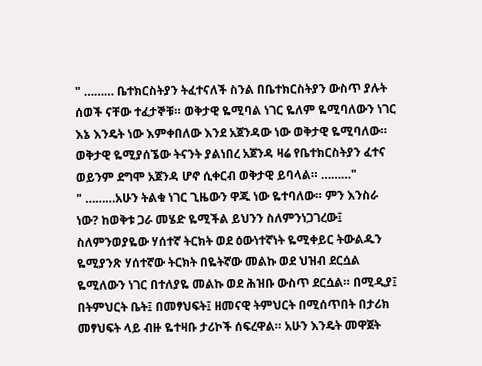" ……… ቤተክርስትያን ትፈተናለች ስንል በቤተክርስትያን ውስጥ ያሉት ሰወች ናቸው ተፈታኞቹ። ወቅታዊ ዬሚባል ነገር ዬለም ዬሚባለውን ነገር እኔ እንዴት ነው እምቀበለው እንደ አጀንዳው ነው ወቅታዊ ዬሚባለው። ወቅታዊ ዬሚያሰኜው ትናንት ያልነበረ አጀንዳ ዛሬ የቤተክርስትያን ፈተና ወይንም ደግሞ አጀንዳ ሆኖ ሲቀርብ ወቅታዊ ይባላል። ………"
" ………አሁን ትልቁ ነገር ጊዜውን ዋጁ ነው ዬተባለው። ምን እንስራ ነው? ከወቅቱ ጋራ መሄድ ዬሚችል ይህንን ስለምንነጋገረው፤ ስለምንወያዬው ሃሰተኛ ትርክት ወደ ዕውነተኛነት ዬሚቀይር ትውልዱን ዬሚያንጽ ሃሰተኛው ትርክት በዬትኛው መልኩ ወደ ህዝብ ደርሷል ዬሚለውን ነገር በተለያዬ መልኩ ወደ ሕዝቡ ውስጥ ደርሷል። በሚዲያ፤ በትምህርት ቤት፤ በመፃህፍት፤ ዘመናዊ ትምህርት በሚሰጥበት በታሪክ መፃህፍት ላይ ብዙ ዬተዛቡ ታሪኮች ሰፍረዋል። አሁን እንዴት መዋጀት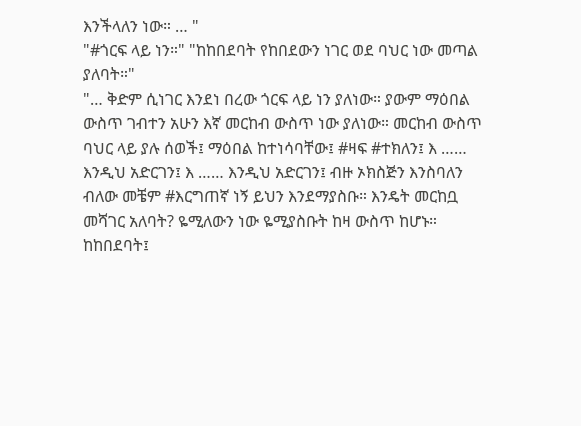እንችላለን ነው። … "
"#ጎርፍ ላይ ነን።" "ከከበደባት የከበደውን ነገር ወደ ባህር ነው መጣል ያለባት።"
"… ቅድም ሲነገር እንደነ በረው ጎርፍ ላይ ነን ያለነው። ያውም ማዕበል ውስጥ ገብተን አሁን እኛ መርከብ ውስጥ ነው ያለነው። መርከብ ውስጥ ባህር ላይ ያሉ ሰወች፤ ማዕበል ከተነሳባቸው፤ #ዛፍ #ተክለን፤ እ …… እንዲህ አድርገን፤ እ …… እንዲህ አድርገን፤ ብዙ ኦክስጅን እንስባለን ብለው መቼም #እርግጠኛ ነኝ ይህን እንደማያስቡ። እንዴት መርከቧ መሻገር አለባት? ዬሚለውን ነው ዬሚያስቡት ከዛ ውስጥ ከሆኑ። ከከበደባት፤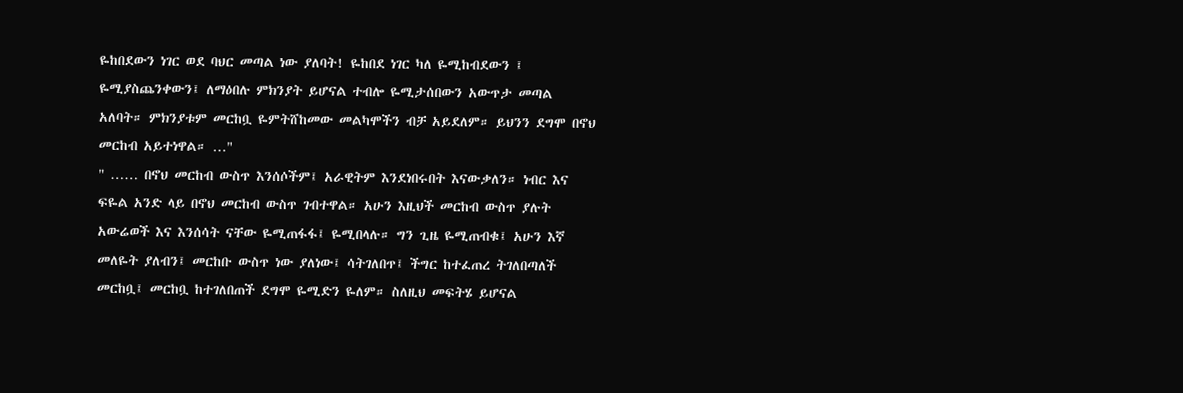ዬከበደውን ነገር ወደ ባህር መጣል ነው ያለባት! ዬከበደ ነገር ካለ ዬሚከብደውን ፤ ዬሚያስጨንቀውን፤ ለማዕበሉ ምክንያት ይሆናል ተብሎ ዬሚታሰበውን አውጥታ መጣል አለባት። ምክንያቱም መርከቧ ዬምትሸከመው መልካሞችን ብቻ አይደለም። ይህንን ደግሞ በኖህ መርከብ አይተነዋል። …"
" …… በኖህ መርከብ ውስጥ እንሰሶችም፤ አራዊትም እንደነበሩበት እናውቃለን። ነብር እና ፍዬል አንድ ላይ በኖህ መርከብ ውስጥ ገብተዋል። አሁን እዚህች መርከብ ውስጥ ያሉት አውሬወች እና እንሰሳት ናቸው ዬሚጠፋፋ፤ ዬሚበላሉ። ግን ጊዜ ዬሚጠብቁ፤ አሁን እኛ መለዬት ያለብን፤ መርከቡ ውስጥ ነው ያለነው፤ ሳትገለበጥ፤ ችግር ከተፈጠረ ትገለበጣለች መርከቧ፤ መርከቧ ከተገለበጠች ደግሞ ዬሚድን ዬለም። ስለዚህ መፍትሄ ይሆናል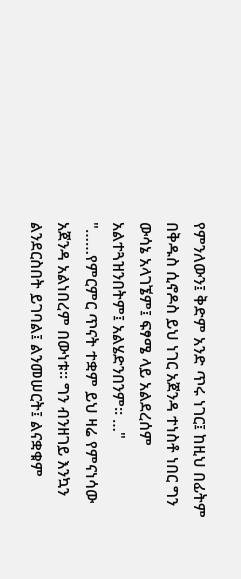የምንለውን፤ ቅድም አንድ ጥሩ ነገር፤ ከዚህ በፊትም በቅዱስ ሲኖዶስ ይህ ነገር አጀንዳ ተነስቶ ነበር ግን ውሳኔ አላገኜም፤ ፍፃሜ ላይ አልደረሰም አልተጓዝንበትም፤ አልሄድንበንም። …"
"……የምርምር ጥናት ተቋም ይህ ዛሬ የምናነሳው አጀንዳ አልነበረም በውነቱ። ግን ብንዘገይ እንኳን ልንደርስበት ይገባል፤ ልንመሠርት፤ ልናቋቁም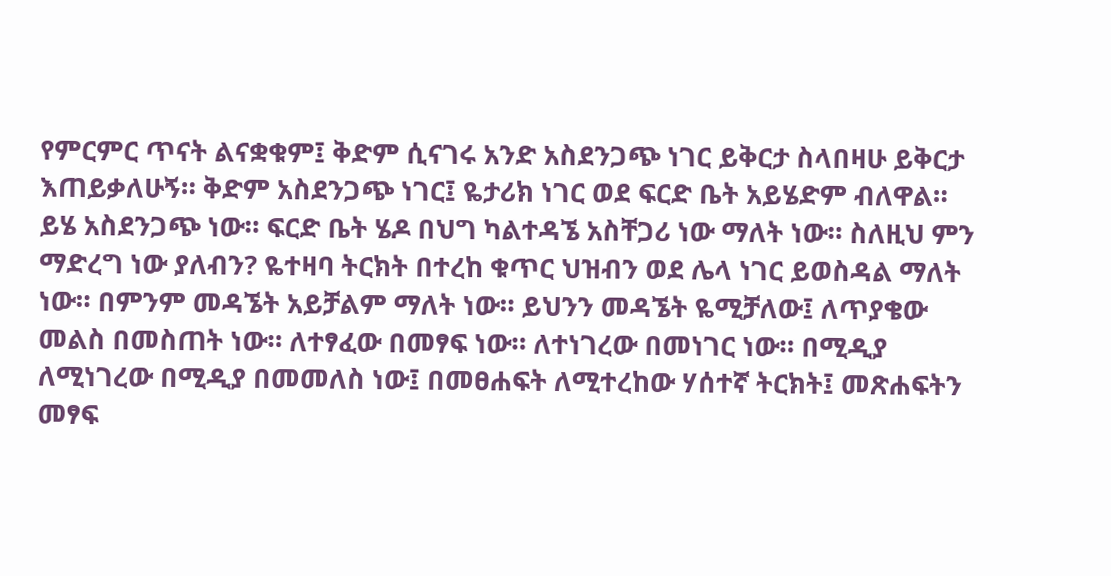የምርምር ጥናት ልናቋቁም፤ ቅድም ሲናገሩ አንድ አስደንጋጭ ነገር ይቅርታ ስላበዛሁ ይቅርታ እጠይቃለሁኝ። ቅድም አስደንጋጭ ነገር፤ ዬታሪክ ነገር ወደ ፍርድ ቤት አይሄድም ብለዋል። ይሄ አስደንጋጭ ነው። ፍርድ ቤት ሄዶ በህግ ካልተዳኜ አስቸጋሪ ነው ማለት ነው። ስለዚህ ምን ማድረግ ነው ያለብን? ዬተዛባ ትርክት በተረከ ቁጥር ህዝብን ወደ ሌላ ነገር ይወስዳል ማለት ነው። በምንም መዳኜት አይቻልም ማለት ነው። ይህንን መዳኜት ዬሚቻለው፤ ለጥያቄው መልስ በመስጠት ነው። ለተፃፈው በመፃፍ ነው። ለተነገረው በመነገር ነው። በሚዲያ ለሚነገረው በሚዲያ በመመለስ ነው፤ በመፀሐፍት ለሚተረከው ሃሰተኛ ትርክት፤ መጽሐፍትን መፃፍ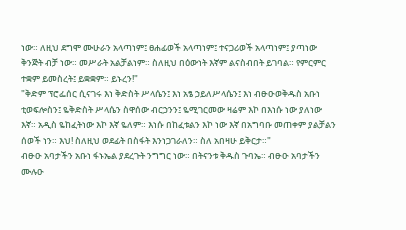ነው። ለዚህ ደግሞ ሙሁራን አላጣነም፤ ፀሐፊወች አላጣነም፤ ተናጋሪወች አላጣነም፤ ያጣነው ቅንጅት ብቻ ነው። መሥራት አልቻልነም። ስለዚህ በዕውነት እኛም ልናስብበት ይገባል። የምርምር ተቋም ይመስረት፤ ይቋቋም። ይኑረን!"
"ቅድም ፕሮፌሰር ሲናገሩ እነ ቅድስት ሥላሴን፤ እነ አፄ ኃይለሥላሴን፤ እነ ብፁዑወቅዱስ አቡነ ቲወፍሎስን፤ ዬቅድስት ሥላሴን ስዋሰው ብርኃንን፤ ዬሚገርመው ዛሬም እኮ በእነሱ ነው ያለነው እኛ። አዲስ ዬከፈትነው እኮ እኛ ዬለም። እነሱ በከፈቱልን እኮ ነው እኛ በአግባቡ መጠቀም ያልቻልን ሰወች ነን። እህ! ስለዚህ ወደፊት በስፋት እንነጋገራለን። ስለ አበዛሁ ይቅርታ።"
ብፁዑ አባታችን አቡነ ፋኑኤል ያደረጉት ንግግር ነው። በትናንቱ ቅዱስ ጉባኤ። ብፁዑ አባታችን ሙሉዑ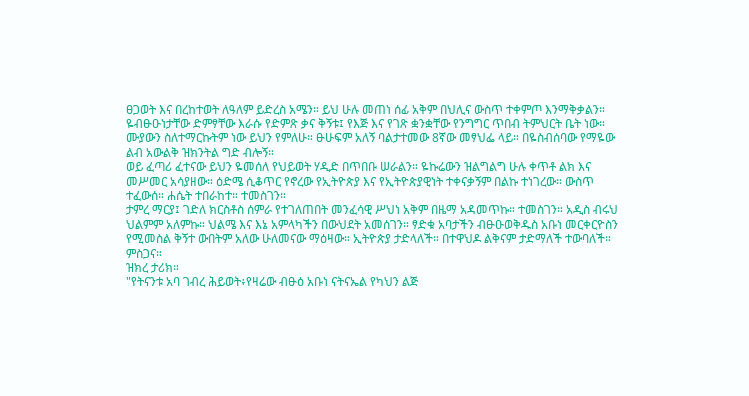ፀጋወት እና በረከተወት ለዓለም ይድረስ አሜን። ይህ ሁሉ መጠነ ሰፊ አቅም በህሊና ውስጥ ተቀምጦ እንማቅቃልን።
ዬብፁዑነታቸው ድምፃቸው እራሱ የድምጽ ቃና ቅኝቱ፤ የእጅ እና የገጽ ቋንቋቸው የንግግር ጥበብ ትምህርት ቤት ነው። ሙያውን ስለተማርኩትም ነው ይህን የምለሁ። ፁሁፍም አለኝ ባልታተመው 8ኛው መፃህፌ ላይ። በዬስብሰባው የማዬው ልብ አውልቅ ዝክንትል ግድ ብሎኝ።
ወይ ፈጣሪ ፈተናው ይህን ዬመሰለ የህይወት ሃዲድ በጥበቡ ሠራልን። ዬኩሬውን ዝልግልግ ሁሉ ቀጥቶ ልክ እና መሥመር አሳያዘው። ዕድሜ ሲቆጥር የኖረው የኢትዮጵያ እና የኢትዮጵያዊነት ተቀናቃኝም በልኩ ተነገረው። ውስጥ ተፈውሰ። ሐሴት ተበራከተ። ተመስገን።
ታምረ ማርያ፤ ገድለ ክርስቶስ ሰምራ የተገለጠበት መንፈሳዊ ሥህነ አቅም በዜማ አዳመጥኩ። ተመስገን። አዲስ ብሩህ ህልምም አለምኩ። ህልሜ እና እኔ አምላካችን በውህደት አመሰገን። ፃድቁ አባታችን ብፁዑወቅዱስ አቡነ መርቀርዮስን የሚመስል ቅኝተ ውበትም አለው ሁለመናው ማዕዛው። ኢትዮጵያ ታድላለች። በተዋህዶ ልቅናም ታድማለች ተውባለች። ምስጋና።
ዝክረ ታሪክ።
"የትናንቱ አባ ገብረ ሕይወት፥የዛሬው ብፁዕ አቡነ ናትናኤል የካህን ልጅ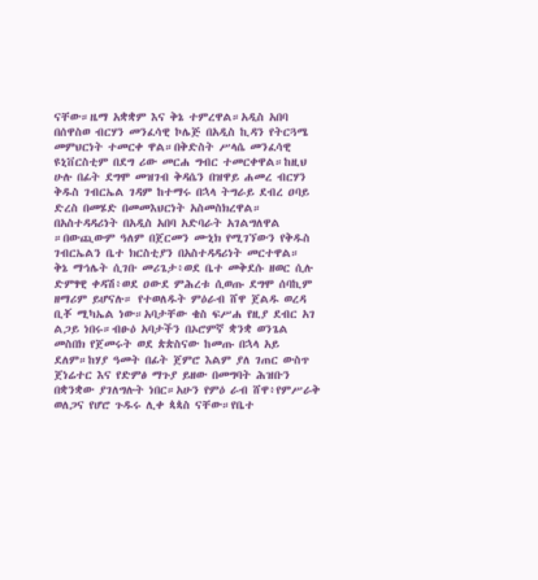ናቸው።ዜማ አቋቋም እና ቅኔ ተምረዋል።አዲስ አበባ በሰዋስወ ብርሃን መንፈሳዊ ኮሌጅ በአዲስ ኪዳን የትርጓሜ መምህርነት ተመርቀ ዋል።በቅድስት ሥላሴ መንፈሳዊ ዩኒቨርስቲም በደግ ሪው መርሐ ግብር ተመርቀዋል።ከዚህ ሁሉ በፊት ደግሞ መዝገብ ቅዳሴን በዝዋይ ሐመረ ብርሃን ቅዱስ ገብርኤል ገዳም ከተማሩ በኋላ ትግራይ ደብረ ዐባይ ድረስ በመሄድ በመመእህርነት አስመስክረዋል። በአስተዳዳሪነት በአዲስ አበባ አድባራት አገልግለዋል ።በውጪውም ዓለም በጀርመን ሙኒክ የሚገኘውን የቅዱስ ገብርኤልን ቤተ ክርስቲያን በአስተዳዳሪነት መርተዋል።
ቅኔ ማኅሌት ሲገቡ መሪጌታ፥ወደ ቤተ መቅደሱ ዘወር ሲሉ ድምፃዊ ቀዳሽ፥ወደ ዐውደ ምሕረቱ ሲወጡ ደግሞ ሰባኪም ዘማሪም ይሆናሉ። የተወለዱት ምዕራብ ሸዋ ጀልዱ ወረዳ ቢቾ ሚካኤል ነው።አባታቸው ቄስ ፍሥሐ የዚያ ደብር አገ ልጋይ ነበሩ።ብፁዕ አባታችን በኦሮምኛ ቋንቋ ወንጌል መስበክ የጀመሩት ወደ ጵጵስናው ከመጡ በኋላ አይ ደለም።ከሃያ ዓመት በፊት ጀምሮ እልም ያለ ገጠር ውስጥ ጀነሬተር እና የድምፅ ማጉያ ይዘው በመግባት ሕዝቡን በቋንቋው ያገለግሉት ነበር።አሁን የምዕ ራብ ሸዋ፥የምሥራቅ ወለጋና የሆሮ ጉዱሩ ሊቀ ጳጳስ ናቸው።የቤተ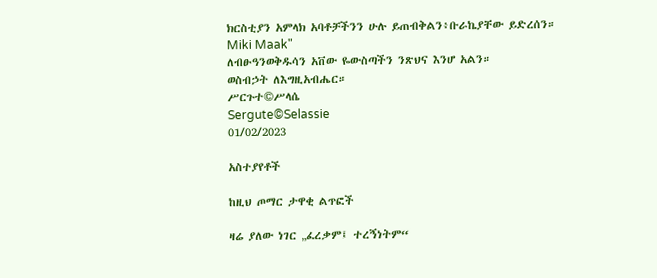ክርስቲያን አምላክ አባቶቻችንን ሁሉ ይጠብቅልን፥ቡራኬያቸው ይድረሰን።
Miki Maak"
ለብፁዓንወቅዱሳን አቨው ዬውስጣችን ንጽህና እንሆ አልን።
ወስብኃት ለእግዚአብሔር።
ሥርጉተ©ሥላሴ
Sergute©Selassie
01/02/2023

አስተያየቶች

ከዚህ ጦማር ታዋቂ ልጥፎች

ዛሬ ያለው ነገር „ፈረቃም፤ ተረኝነትም“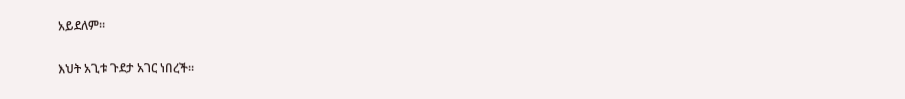አይደለም።

እህት አጊቱ ጉደታ አገር ነበረች።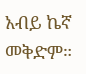አብይ ኬኛ መቅድም።